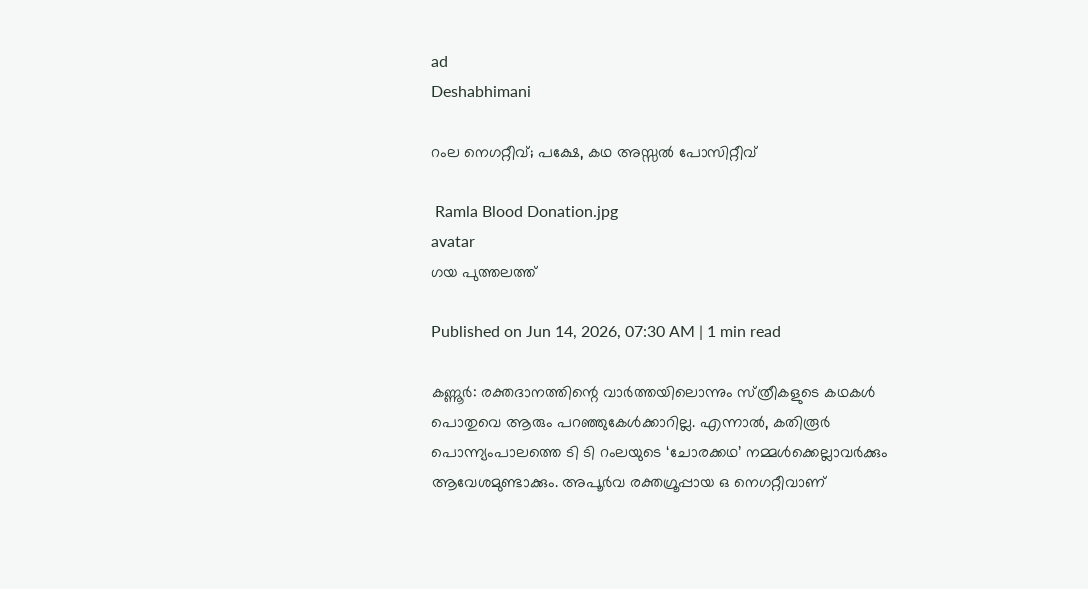ad
Deshabhimani

റംല നെഗറ്റീവ്; പക്ഷേ, കഥ അസ്സൽ പോസിറ്റീവ്‌

 Ramla Blood Donation.jpg
avatar
ഗയ പുത്തലത്ത്‌

Published on Jun 14, 2026, 07:30 AM | 1 min read

കണ്ണൂർ: രക്തദാനത്തിന്റെ വാർത്തയിലൊന്നും സ്‌ത്രീകളുടെ കഥകൾ പൊതുവെ ആരും പറഞ്ഞുകേൾക്കാറില്ല. എന്നാൽ, കതിരൂർ പൊന്ന്യംപാലത്തെ ടി ടി റംലയുടെ ‘ചോരക്കഥ’ നമ്മൾക്കെല്ലാവർക്കും ആവേശമുണ്ടാക്കും. അപൂർവ രക്തഗ്രൂപ്പായ ഒ നെഗറ്റീവാണ്‌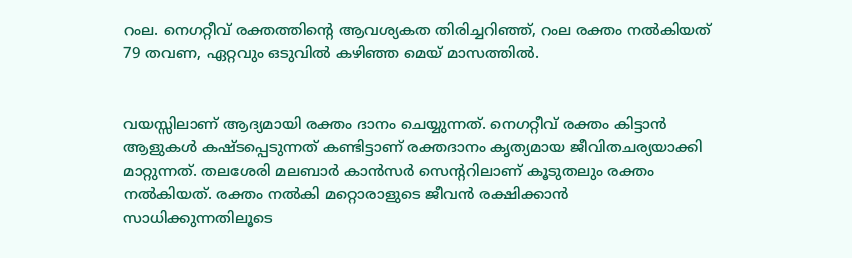റംല. നെഗറ്റീവ്‌ രക്തത്തിന്റെ ആവശ്യകത തിരിച്ചറിഞ്ഞ്‌, റംല രക്തം നൽകിയത്‌ 79 തവണ, ഏറ്റവും ഒടുവിൽ കഴിഞ്ഞ മെയ്‌ മാസത്തിൽ.


വയസ്സിലാണ്‌ ആദ്യമായി രക്തം ദാനം ചെയ്യുന്നത്‌. നെഗറ്റീവ്‌ രക്തം കിട്ടാൻ ആളുകൾ കഷ്‌ടപ്പെടുന്നത്‌ കണ്ടിട്ടാണ്‌ രക്തദാനം കൃത്യമായ ജീവിതചര്യയാക്കി മാറ്റുന്നത്‌. തലശേരി മലബാർ കാൻസർ സെന്ററിലാണ്‌ കൂടുതലും രക്തം നൽകിയത്‌. രക്തം നൽകി മറ്റൊരാളുടെ ജീവൻ രക്ഷിക്കാൻ സാധിക്കുന്നതിലൂടെ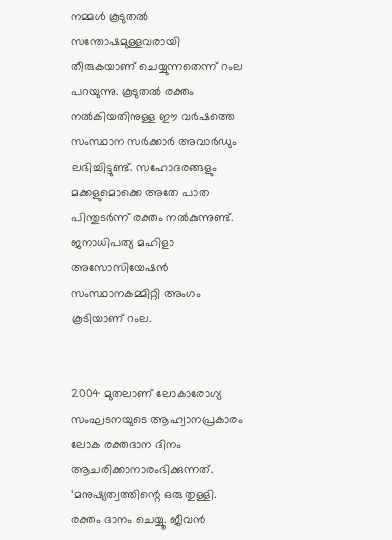നമ്മൾ കൂടുതൽ സന്തോഷമുള്ളവരായി തീരുകയാണ്‌ ചെയ്യുന്നതെന്ന്‌ റംല പറയുന്നു. കൂടുതൽ രക്തം നൽകിയതിനുള്ള ഇ‍ൗ വർഷത്തെ സംസ്ഥാന സർക്കാർ അവാർഡും ലഭിച്ചിട്ടുണ്ട്‌. സഹോദരങ്ങളും മക്കളുമൊക്കെ അതേ പാത പിന്തുടർന്ന്‌ രക്തം നൽകുന്നുണ്ട്‌. ജനാധിപത്യ മഹിളാ അസോസിയേഷൻ സംസ്ഥാനകമ്മിറ്റി അംഗം കൂടിയാണ്‌ റംല.


2004 മുതലാണ്‌ ലോകാരോഗ്യ സംഘടനയുടെ ആഹ്വാനപ്രകാരം ലോക രക്തദാന ദിനം ആചരിക്കാനാരംഭിക്കുന്നത്‌. ‘മനുഷ്യത്വത്തിന്റെ ഒരു തുള്ളി. രക്തം ദാനം ചെയ്യൂ. ജീവൻ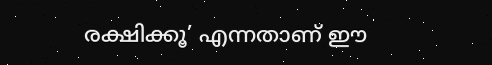രക്ഷിക്കൂ’ എന്നതാണ്‌ ഇ‍ൗ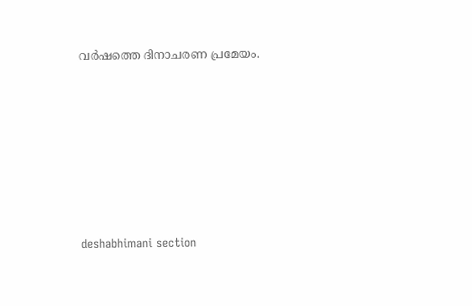വർഷത്തെ ദിനാചരണ പ്രമേയം.







deshabhimani section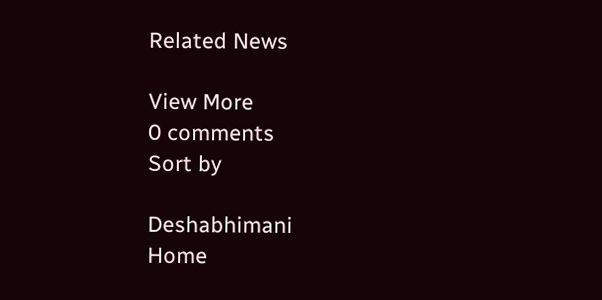Related News

View More
0 comments
Sort by

Deshabhimani
Home